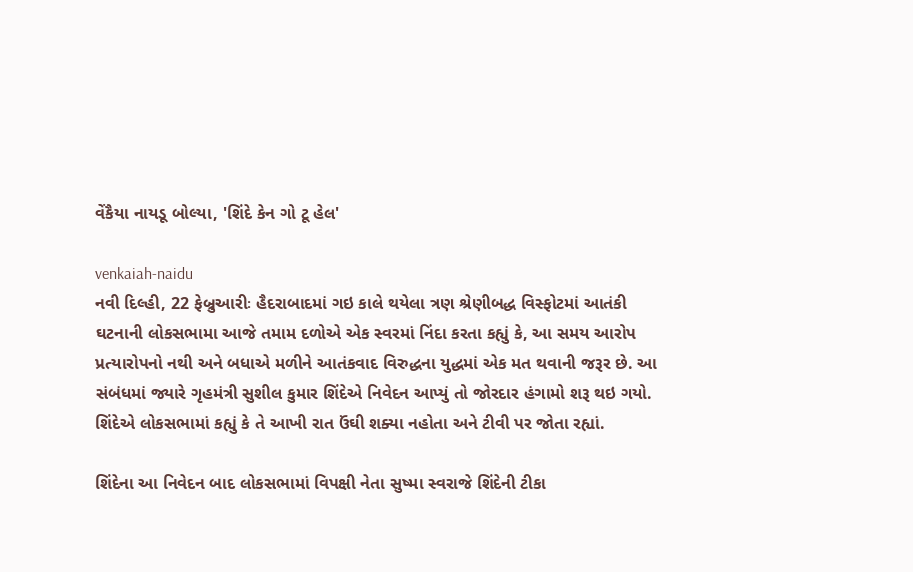વેંકૈયા નાયડૂ બોલ્યા, 'શિંદે કેન ગો ટૂ હેલ'

venkaiah-naidu
નવી દિલ્હી, 22 ફેબ્રુઆરીઃ હૈદરાબાદમાં ગઇ કાલે થયેલા ત્રણ શ્રેણીબદ્ધ વિસ્ફોટમાં આતંકી ઘટનાની લોકસભામા આજે તમામ દળોએ એક સ્વરમાં નિંદા કરતા કહ્યું કે, આ સમય આરોપ પ્રત્યારોપનો નથી અને બધાએ મળીને આતંકવાદ વિરુદ્ધના યુદ્ધમાં એક મત થવાની જરૂર છે. આ સંબંધમાં જ્યારે ગૃહમંત્રી સુશીલ કુમાર શિંદેએ નિવેદન આપ્યું તો જોરદાર હંગામો શરૂ થઇ ગયો. શિંદેએ લોકસભામાં કહ્યું કે તે આખી રાત ઉંઘી શક્યા નહોતા અને ટીવી પર જોતા રહ્યાં.

શિંદેના આ નિવેદન બાદ લોકસભામાં વિપક્ષી નેતા સુષ્મા સ્વરાજે શિંદેની ટીકા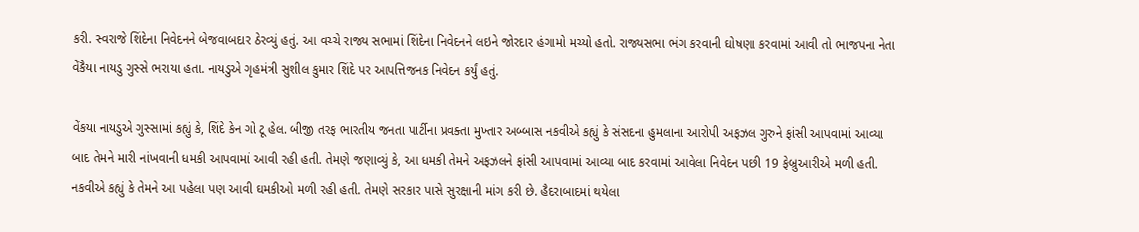કરી. સ્વરાજે શિંદેના નિવેદનને બેજવાબદાર ઠેરવ્યું હતું. આ વચ્ચે રાજ્ય સભામાં શિંદેના નિવેદનને લઇને જોરદાર હંગામો મચ્યો હતો. રાજ્યસભા ભંગ કરવાની ઘોષણા કરવામાં આવી તો ભાજપના નેતા વેંકૈયા નાયડુ ગુસ્સે ભરાયા હતા. નાયડુએ ગૃહમંત્રી સુશીલ કુમાર શિંદે પર આપત્તિજનક નિવેદન કર્યું હતું.

વેંકયા નાયડુએ ગુસ્સામાં કહ્યું કે, શિંદે કેન ગો ટૂ હેલ. બીજી તરફ ભારતીય જનતા પાર્ટીના પ્રવક્તા મુખ્તાર અબ્બાસ નકવીએ કહ્યું કે સંસદના હુમલાના આરોપી અફઝલ ગુરુને ફાંસી આપવામાં આવ્યા બાદ તેમને મારી નાંખવાની ધમકી આપવામાં આવી રહી હતી. તેમણે જણાવ્યું કે, આ ધમકી તેમને અફઝલને ફાંસી આપવામાં આવ્યા બાદ કરવામાં આવેલા નિવેદન પછી 19 ફેબ્રુઆરીએ મળી હતી. નકવીએ કહ્યું કે તેમને આ પહેલા પણ આવી ઘમકીઓ મળી રહી હતી. તેમણે સરકાર પાસે સુરક્ષાની માંગ કરી છે. હૈદરાબાદમાં થયેલા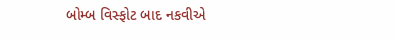બોમ્બ વિસ્ફોટ બાદ નકવીએ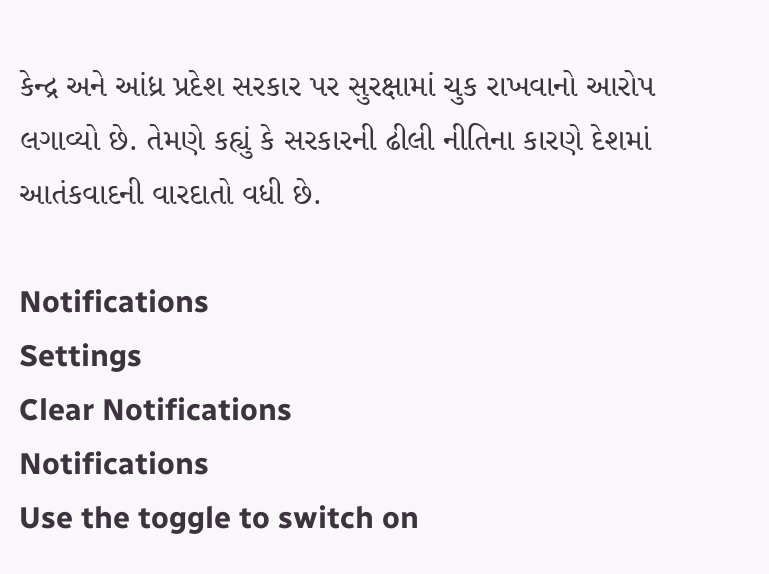કેન્દ્ર અને આંધ્ર પ્રદેશ સરકાર પર સુરક્ષામાં ચુક રાખવાનો આરોપ લગાવ્યો છે. તેમણે કહ્યું કે સરકારની ઢીલી નીતિના કારણે દેશમાં આતંકવાદની વારદાતો વધી છે.

Notifications
Settings
Clear Notifications
Notifications
Use the toggle to switch on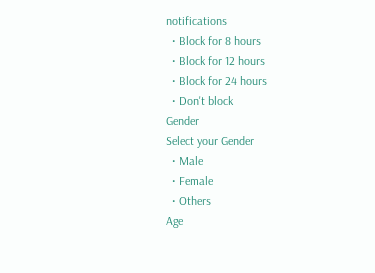notifications
  • Block for 8 hours
  • Block for 12 hours
  • Block for 24 hours
  • Don't block
Gender
Select your Gender
  • Male
  • Female
  • Others
Age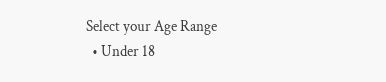Select your Age Range
  • Under 18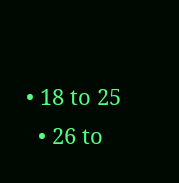• 18 to 25
  • 26 to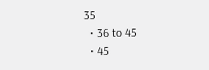35
  • 36 to 45
  • 45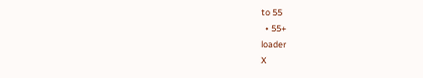to 55
  • 55+
loader
X